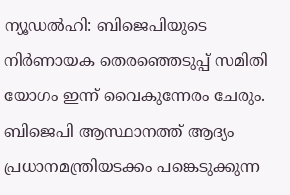ന്യൂഡൽഹി: ബിജെപിയുടെ നിർണായക തെരഞ്ഞെടുപ്പ് സമിതി യോഗം ഇന്ന് വൈകുന്നേരം ചേരും. ബിജെപി ആസ്ഥാനത്ത് ആദ്യം പ്രധാനമന്ത്രിയടക്കം പങ്കെടുക്കുന്ന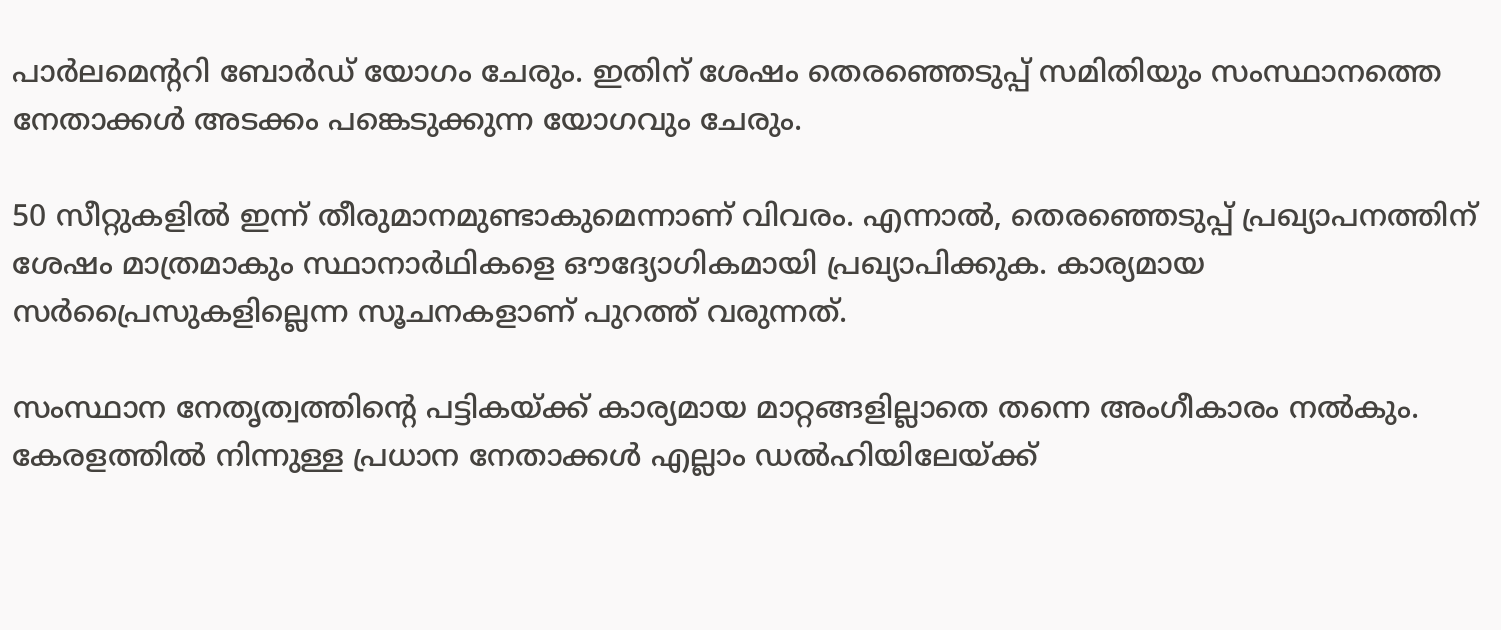പാർലമെന്‍ററി ബോർഡ് യോഗം ചേരും. ഇതിന് ശേഷം തെരഞ്ഞെടുപ്പ് സമിതിയും സംസ്ഥാനത്തെ നേതാക്കൾ അടക്കം പങ്കെടുക്കുന്ന യോഗവും ചേരും.

50 സീറ്റുകളിൽ ഇന്ന് തീരുമാനമുണ്ടാകുമെന്നാണ് വിവരം. എന്നാല്‍, തെരഞ്ഞെടുപ്പ് പ്രഖ്യാപനത്തിന് ശേഷം മാത്രമാകും സ്ഥാനാര്‍ഥികളെ ഔദ്യോഗികമായി പ്രഖ്യാപിക്കുക. കാര്യമായ സർപ്രൈസുകളില്ലെന്ന സൂചനകളാണ് പുറത്ത് വരുന്നത്.

സംസ്ഥാന നേതൃത്വത്തിന്‍റെ പട്ടികയ്ക്ക് കാര്യമായ മാറ്റങ്ങളില്ലാതെ തന്നെ അംഗീകാരം നൽകും. കേരളത്തിൽ നിന്നുള്ള പ്രധാന നേതാക്കൾ എല്ലാം ഡൽഹിയിലേയ്ക്ക്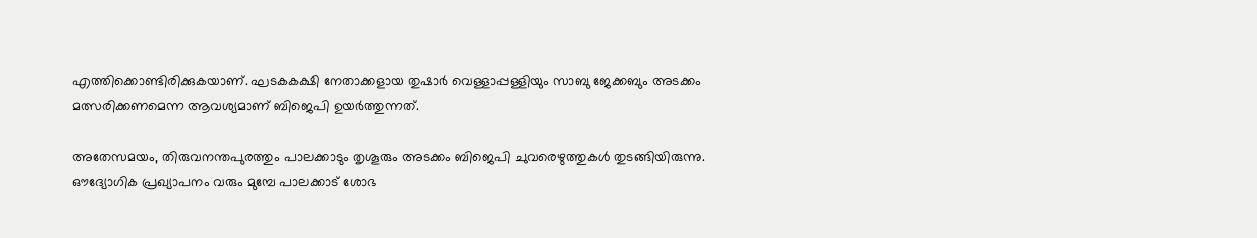എത്തിക്കൊണ്ടിരിക്കുകയാണ്. ഘടകകക്ഷി നേതാക്കളായ തുഷാര്‍ വെള്ളാപ്പള്ളിയും സാബു ജേക്കബും അടക്കം മത്സരിക്കണമെന്ന ആവശ്യമാണ് ബിജെപി ഉയർത്തുന്നത്.

അതേസമയം, തിരുവനന്തപുരത്തും പാലക്കാടും തൃശൂരും അടക്കം ബിജെപി ചുവരെഴുത്തുകൾ തുടങ്ങിയിരുന്നു. ഔദ്യോഗിക പ്രഖ്യാപനം വരും മുമ്പേ പാലക്കാട് ശോഭ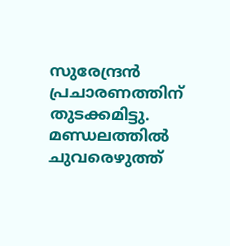സുരേന്ദ്രൻ പ്രചാരണത്തിന് തുടക്കമിട്ടു. മണ്ഡലത്തിൽ ചുവരെഴുത്ത്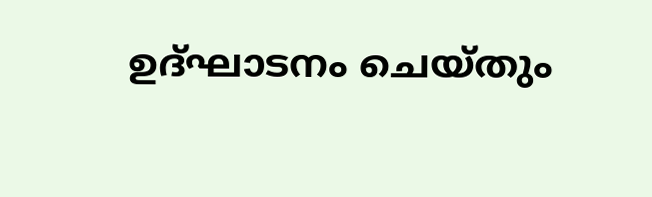ഉദ്ഘാടനം ചെയ്തും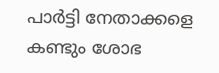പാർട്ടി നേതാക്കളെ കണ്ടും ശോഭ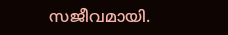സജീവമായി.